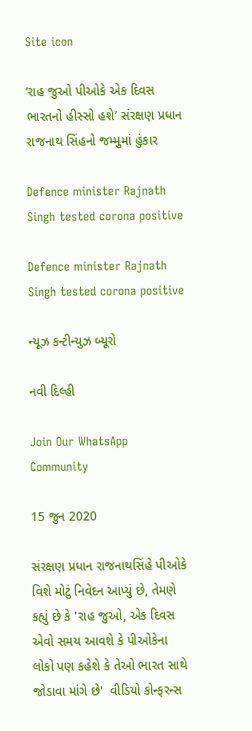Site icon

‘રાહ જુઓ પીઓકે એક દિવસ ભારતનો હીસ્સો હશે’ સંરક્ષણ પ્રધાન રાજનાથ સિંહનો જમ્મુમાં હુંકાર

Defence minister Rajnath Singh tested corona positive

Defence minister Rajnath Singh tested corona positive

ન્યૂઝ કન્ટીન્યુઝ બ્યૂરો

નવી દિલ્હી

Join Our WhatsApp Community

15 જુન 2020

સંરક્ષણ પ્રધાન રાજનાથસિંહે પીઓકે વિશે મોટું નિવેદન આપ્યું છે, તેમણે કહ્યું છે કે 'રાહ જુઓ, એક દિવસ એવો સમય આવશે કે પીઓકેના લોકો પણ કહેશે કે તેઓ ભારત સાથે જોડાવા માંગે છે'  વીડિયો કોન્ફરન્સ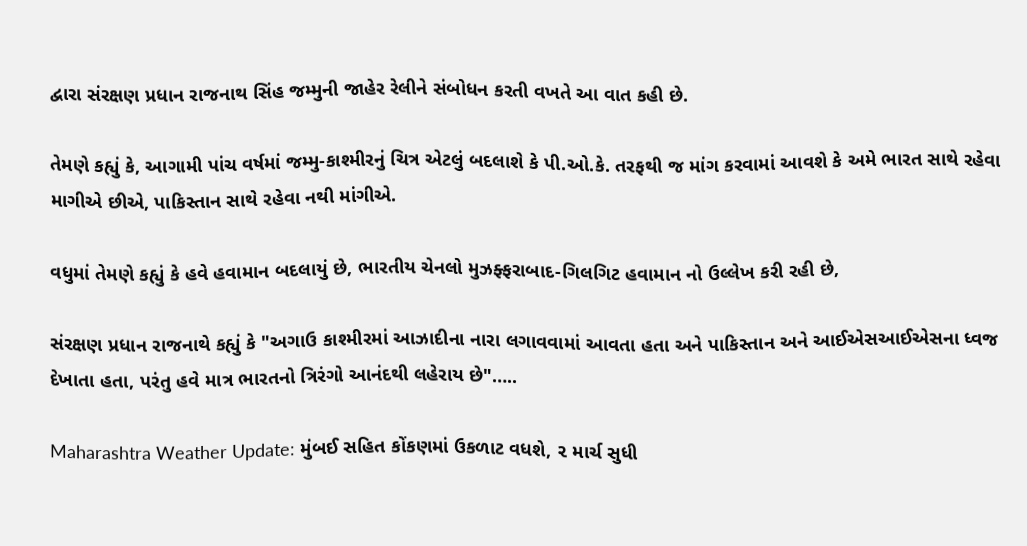દ્વારા સંરક્ષણ પ્રધાન રાજનાથ સિંહ જમ્મુની જાહેર રેલીને સંબોધન કરતી વખતે આ વાત કહી છે.

તેમણે કહ્યું કે, આગામી પાંચ વર્ષમાં જમ્મુ-કાશ્મીરનું ચિત્ર એટલું બદલાશે કે પી.ઓ.કે. તરફથી જ માંગ કરવામાં આવશે કે અમે ભારત સાથે રહેવા માગીએ છીએ, પાકિસ્તાન સાથે રહેવા નથી માંગીએ.

વધુમાં તેમણે કહ્યું કે હવે હવામાન બદલાયું છે, ભારતીય ચેનલો મુઝફ્ફરાબાદ-ગિલગિટ હવામાન નો ઉલ્લેખ કરી રહી છે,

સંરક્ષણ પ્રધાન રાજનાથે કહ્યું કે "અગાઉ કાશ્મીરમાં આઝાદીના નારા લગાવવામાં આવતા હતા અને પાકિસ્તાન અને આઈએસઆઈએસના ધ્વજ દેખાતા હતા, પરંતુ હવે માત્ર ભારતનો ત્રિરંગો આનંદથી લહેરાય છે"…..

Maharashtra Weather Update: મુંબઈ સહિત કોંકણમાં ઉકળાટ વધશે, ૨ માર્ચ સુધી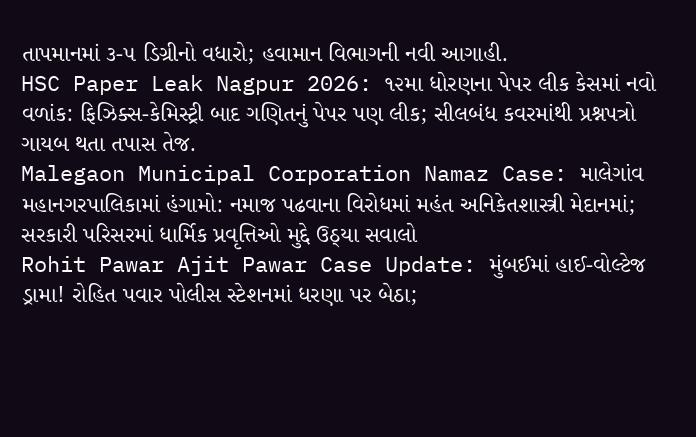તાપમાનમાં ૩-૫ ડિગ્રીનો વધારો; હવામાન વિભાગની નવી આગાહી.
HSC Paper Leak Nagpur 2026: ૧૨મા ધોરણના પેપર લીક કેસમાં નવો વળાંક: ફિઝિક્સ-કેમિસ્ટ્રી બાદ ગણિતનું પેપર પણ લીક; સીલબંધ કવરમાંથી પ્રશ્નપત્રો ગાયબ થતા તપાસ તેજ.
Malegaon Municipal Corporation Namaz Case: માલેગાંવ મહાનગરપાલિકામાં હંગામો: નમાજ પઢવાના વિરોધમાં મહંત અનિકેતશાસ્ત્રી મેદાનમાં; સરકારી પરિસરમાં ધાર્મિક પ્રવૃત્તિઓ મુદ્દે ઉઠ્યા સવાલો
Rohit Pawar Ajit Pawar Case Update: મુંબઈમાં હાઈ-વોલ્ટેજ ડ્રામા! રોહિત પવાર પોલીસ સ્ટેશનમાં ધરણા પર બેઠા;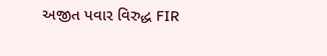અજીત પવાર વિરુદ્ધ FIR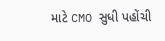માટે CMO સુધી પહોંચી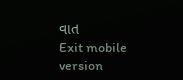વાત
Exit mobile version